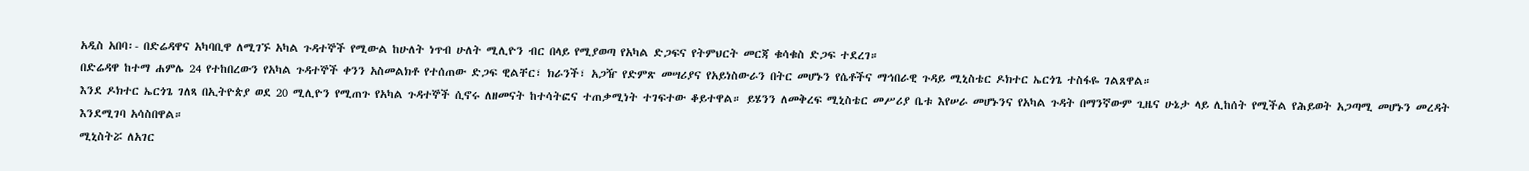አዲስ አበባ፡- በድሬዳዋና አካባቢዋ ለሚገኙ አካል ጉዳተኞች የሚውል ከሁለት ነጥብ ሁለት ሚሊዮን ብር በላይ የሚያወጣ የአካል ድጋፍና የትምህርት መርጃ ቁሳቁስ ድጋፍ ተደረገ።
በድሬዳዋ ከተማ ሐምሌ 24 የተከበረውን የአካል ጉዳተኞች ቀንን አስመልክቶ የተሰጠው ድጋፍ ዊልቸር፣ ክራንች፣ አጋዥ የድምጽ መሣሪያና የአይነስውራን በትር መሆኑን የሴቶችና ማኅበራዊ ጉዳይ ሚኒስቴር ዶክተር ኤርጎጌ ተስፋዬ ገልጸዋል።
እንደ ዶክተር ኤርጎጌ ገለጻ በኢትዮጵያ ወደ 20 ሚሊዮን የሚጠጉ የአካል ጉዳተኞች ሲኖሩ ለዘመናት ከተሳትፎና ተጠቃሚነት ተገፍተው ቆይተዋል። ይሄንን ለመቅረፍ ሚኒስቴር መሥሪያ ቤቱ እየሠራ መሆኑንና የአካል ጉዳት በማንኛውም ጊዜና ሁኔታ ላይ ሊከሰት የሚችል የሕይወት አጋጣሚ መሆኑን መረዳት እንደሚገባ አሳስበዋል።
ሚኒስትሯ ለአገር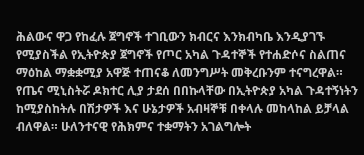ሕልውና ዋጋ የከፈሉ ጀግኖች ተገቢውን ክብርና እንክብካቤ እንዲያገኙ የሚያስችል የኢትዮጵያ ጀግኖች የጦር አካል ጉዳተኞች የተሐድሶና ስልጠና ማዕከል ማቋቋሚያ አዋጅ ተጠናቆ ለመንግሥት መቅረቡንም ተናግረዋል።
የጤና ሚኒስትሯ ዶክተር ሊያ ታደሰ በበኩላቸው በኢትዮጵያ አካል ጉዳተኝነትን ከሚያስከትሉ በሽታዎች እና ሁኔታዎች አብዛኞቹ በቀላሉ መከላከል ይቻላል ብለዋል። ሁለንተናዊ የሕክምና ተቋማትን አገልግሎት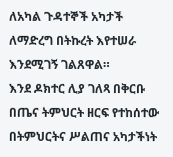ለአካል ጉዳተኞች አካታች ለማድረግ በትኩረት እየተሠራ እንደሚገኝ ገልጸዋል።
እንደ ዶክተር ሊያ ገለጻ በቅርቡ በጤና ትምህርት ዘርፍ የተከሰተው በትምህርትና ሥልጠና አካታችነት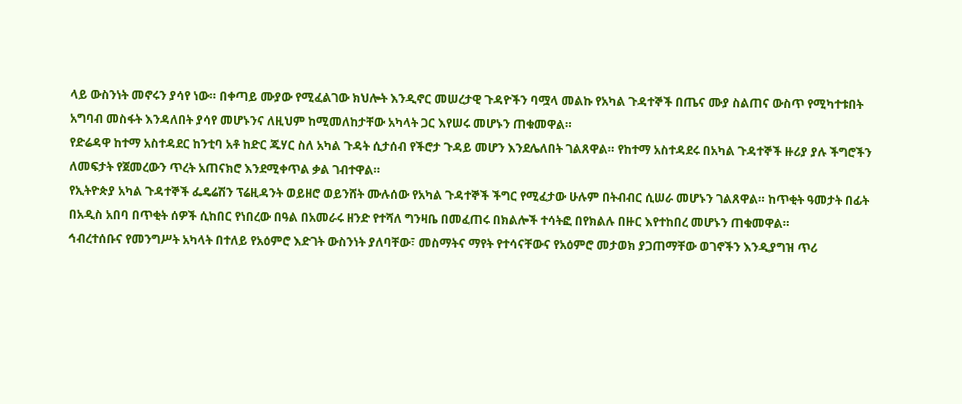ላይ ውስንነት መኖሩን ያሳየ ነው። በቀጣይ ሙያው የሚፈልገው ክህሎት እንዲኖር መሠረታዊ ጉዳዮችን ባሟላ መልኩ የአካል ጉዳተኞች በጤና ሙያ ስልጠና ውስጥ የሚካተቱበት አግባብ መስፋት እንዳለበት ያሳየ መሆኑንና ለዚህም ከሚመለከታቸው አካላት ጋር እየሠሩ መሆኑን ጠቁመዋል።
የድሬዳዋ ከተማ አስተዳደር ከንቲባ አቶ ከድር ጁሃር ስለ አካል ጉዳት ሲታሰብ የችሮታ ጉዳይ መሆን እንደሌለበት ገልጸዋል። የከተማ አስተዳደሩ በአካል ጉዳተኞች ዙሪያ ያሉ ችግሮችን ለመፍታት የጀመረውን ጥረት አጠናክሮ እንደሚቀጥል ቃል ገብተዋል።
የኢትዮጵያ አካል ጉዳተኞች ፌዴሬሽን ፕሬዚዳንት ወይዘሮ ወይንሸት ሙሉሰው የአካል ጉዳተኞች ችግር የሚፈታው ሁሉም በትብብር ሲሠራ መሆኑን ገልጸዋል። ከጥቂት ዓመታት በፊት በአዲስ አበባ በጥቂት ሰዎች ሲከበር የነበረው በዓል በአመራሩ ዘንድ የተሻለ ግንዛቤ በመፈጠሩ በክልሎች ተሳትፎ በየክልሉ በዙር እየተከበረ መሆኑን ጠቁመዋል።
ኅብረተሰቡና የመንግሥት አካላት በተለይ የአዕምሮ እድገት ውስንነት ያለባቸው፣ መስማትና ማየት የተሳናቸውና የአዕምሮ መታወክ ያጋጠማቸው ወገኖችን እንዲያግዝ ጥሪ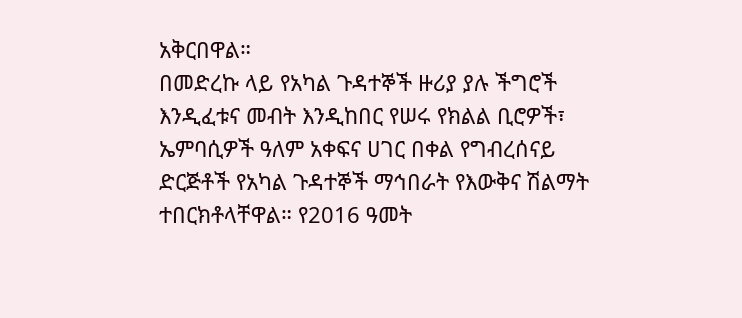አቅርበዋል።
በመድረኩ ላይ የአካል ጉዳተኞች ዙሪያ ያሉ ችግሮች እንዲፈቱና መብት እንዲከበር የሠሩ የክልል ቢሮዎች፣ ኤምባሲዎች ዓለም አቀፍና ሀገር በቀል የግብረሰናይ ድርጅቶች የአካል ጉዳተኞች ማኅበራት የእውቅና ሽልማት ተበርክቶላቸዋል። የ2016 ዓመት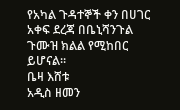የአካል ጉዳተኞች ቀን በሀገር አቀፍ ደረጃ በቤኒሻንጉል ጉሙዝ ክልል የሚከበር ይሆናል።
ቤዛ እሸቱ
አዲስ ዘመን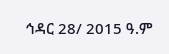ኅዳር 28/ 2015 ዓ.ም